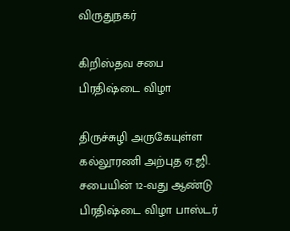விருதுநகர்

கிறிஸ்தவ சபை பிரதிஷ்டை விழா

திருச்சுழி அருகேயுள்ள கல்லூரணி அற்புத ஏ.ஜி. சபையின் 12-வது ஆண்டு பிரதிஷ்டை விழா பாஸ்டர்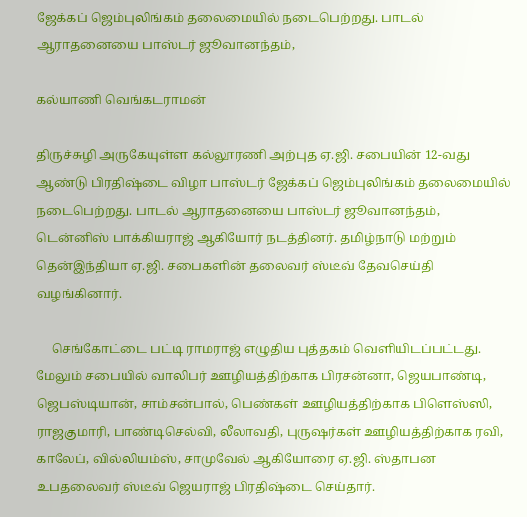ஜேக்கப் ஜெம்புலிங்கம் தலைமையில் நடைபெற்றது. பாடல் ஆராதனையை பாஸ்டர் ஜூவானந்தம்,

கல்யாணி வெங்கடராமன்

திருச்சுழி அருகேயுள்ள கல்லூரணி அற்புத ஏ.ஜி. சபையின் 12-வது ஆண்டு பிரதிஷ்டை விழா பாஸ்டர் ஜேக்கப் ஜெம்புலிங்கம் தலைமையில் நடைபெற்றது. பாடல் ஆராதனையை பாஸ்டர் ஜூவானந்தம், டென்னிஸ் பாக்கியராஜ் ஆகியோர் நடத்தினர். தமிழ்நாடு மற்றும் தென்இந்தியா ஏ.ஜி. சபைகளின் தலைவர் ஸ்டீவ் தேவசெய்தி வழங்கினார்.

     செங்கோட்டை பட்டி ராமராஜ் எழுதிய புத்தகம் வெளியிடப்பட்டது. மேலும் சபையில் வாலிபர் ஊழியத்திற்காக பிரசன்னா, ஜெயபாண்டி, ஜெபஸ்டியான், சாம்சன்பால், பெண்கள் ஊழியத்திற்காக பிளெஸ்ஸி, ராஜகுமாரி, பாண்டிசெல்வி, லீலாவதி, புருஷர்கள் ஊழியத்திற்காக ரவி, காலேப், வில்லியம்ஸ், சாமுவேல் ஆகியோரை ஏ.ஜி. ஸ்தாபன உபதலைவர் ஸ்டீவ் ஜெயராஜ் பிரதிஷ்டை செய்தார்.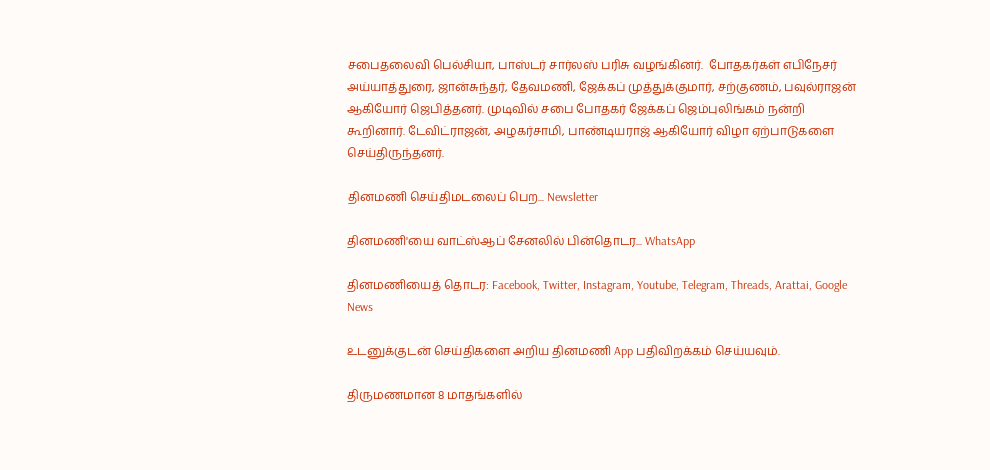சபைதலைவி பெல்சியா, பாஸ்டர் சார்லஸ் பரிசு வழங்கினர்.  போதகர்கள் எபிநேசர் அய்யாத்துரை, ஜான்சுந்தர், தேவமணி, ஜேக்கப் முத்துக்குமார், சற்குணம், பவுல்ராஜன் ஆகியோர் ஜெபித்தனர். முடிவில் சபை போதகர் ஜேக்கப் ஜெம்புலிங்கம் நன்றி கூறினார். டேவிட்ராஜன், அழகர்சாமி, பாண்டியராஜ் ஆகியோர் விழா ஏற்பாடுகளை செய்திருந்தனர்.

தினமணி செய்திமடலைப் பெற... Newsletter

தினமணி'யை வாட்ஸ்ஆப் சேனலில் பின்தொடர... WhatsApp

தினமணியைத் தொடர: Facebook, Twitter, Instagram, Youtube, Telegram, Threads, Arattai, Google News

உடனுக்குடன் செய்திகளை அறிய தினமணி App பதிவிறக்கம் செய்யவும்.

திருமணமான 8 மாதங்களில்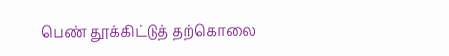பெண் தூக்கிட்டுத் தற்கொலை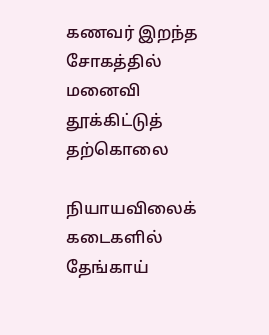கணவர் இறந்த சோகத்தில் மனைவி தூக்கிட்டுத் தற்கொலை

நியாயவிலைக் கடைகளில் தேங்காய்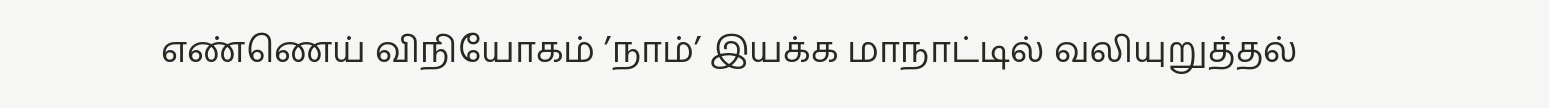எண்ணெய் விநியோகம் ’நாம்’ இயக்க மாநாட்டில் வலியுறுத்தல்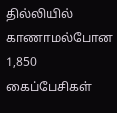தில்லியில் காணாமல்போன 1,850 கைப்பேசிகள்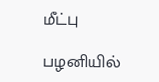மீட்பு

பழனியில்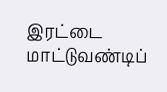இரட்டை மாட்டுவண்டிப்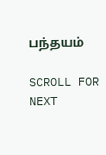பந்தயம்

SCROLL FOR NEXT